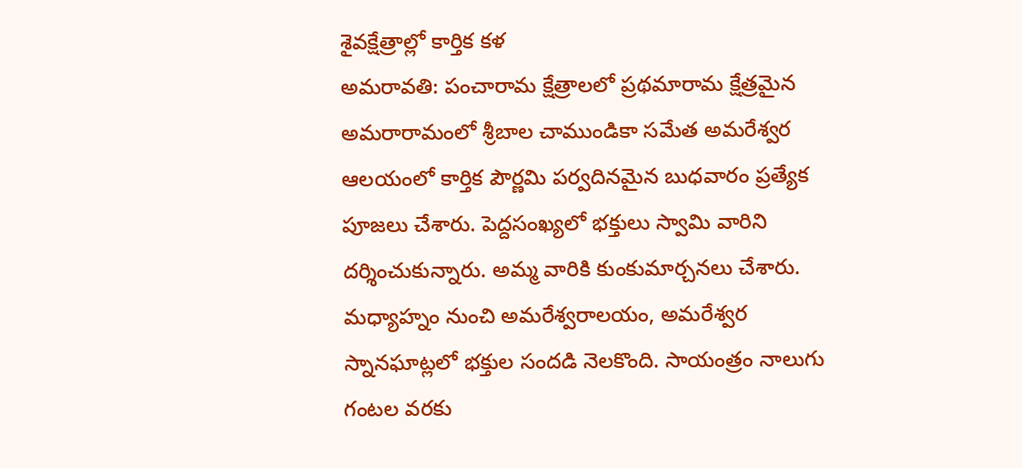శైవక్షేత్రాల్లో కార్తిక కళ
అమరావతి: పంచారామ క్షేత్రాలలో ప్రథమారామ క్షేత్రమైన అమరారామంలో శ్రీబాల చాముండికా సమేత అమరేశ్వర ఆలయంలో కార్తిక పౌర్ణమి పర్వదినమైన బుధవారం ప్రత్యేక పూజలు చేశారు. పెద్దసంఖ్యలో భక్తులు స్వామి వారిని దర్శించుకున్నారు. అమ్మ వారికి కుంకుమార్చనలు చేశారు. మధ్యాహ్నం నుంచి అమరేశ్వరాలయం, అమరేశ్వర స్నానఘాట్లలో భక్తుల సందడి నెలకొంది. సాయంత్రం నాలుగు గంటల వరకు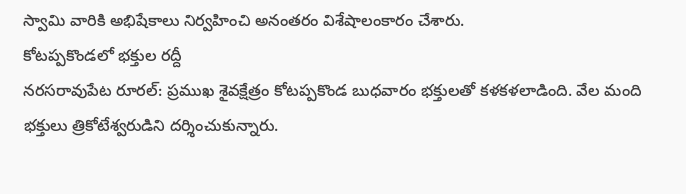స్వామి వారికి అభిషేకాలు నిర్వహించి అనంతరం విశేషాలంకారం చేశారు.
కోటప్పకొండలో భక్తుల రద్దీ
నరసరావుపేట రూరల్: ప్రముఖ శైవక్షేత్రం కోటప్పకొండ బుధవారం భక్తులతో కళకళలాడింది. వేల మంది భక్తులు త్రికోటేశ్వరుడిని దర్శించుకున్నారు.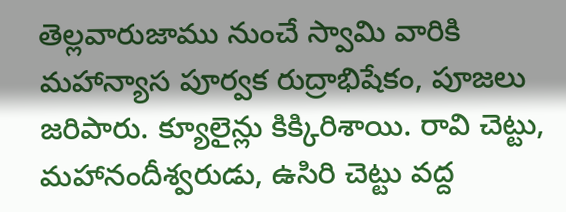తెల్లవారుజాము నుంచే స్వామి వారికి మహాన్యాస పూర్వక రుద్రాభిషేకం, పూజలు జరిపారు. క్యూలైన్లు కిక్కిరిశాయి. రావి చెట్టు, మహానందీశ్వరుడు, ఉసిరి చెట్టు వద్ద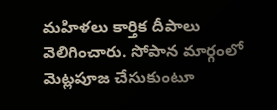మహిళలు కార్తిక దీపాలు వెలిగించారు. సోపాన మార్గంలో మెట్లపూజ చేసుకుంటూ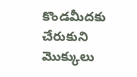కొండమీదకు చేరుకుని మొక్కులు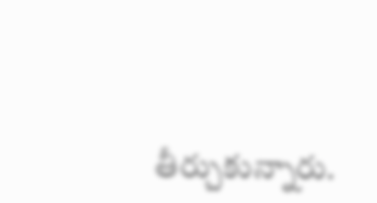తీర్చుకున్నారు.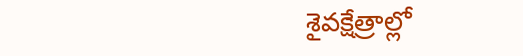శైవక్షేత్రాల్లో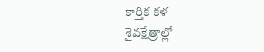కార్తిక కళ
శైవక్షేత్రాల్లో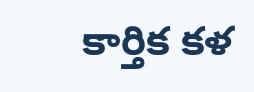కార్తిక కళ